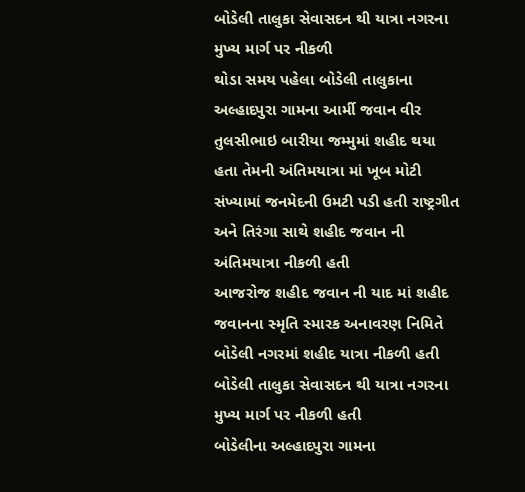બોડેલી તાલુકા સેવાસદન થી યાત્રા નગરના મુખ્ય માર્ગ પર નીકળી
થોડા સમય પહેલા બોડેલી તાલુકાના અલ્હાદપુરા ગામના આર્મી જવાન વીર તુલસીભાઇ બારીયા જમ્મુમાં શહીદ થયા હતા તેમની અંતિમયાત્રા માં ખૂબ મોટી સંખ્યામાં જનમેદની ઉમટી પડી હતી રાષ્ટ્રગીત અને તિરંગા સાથે શહીદ જવાન ની અંતિમયાત્રા નીકળી હતી
આજરોજ શહીદ જવાન ની યાદ માં શહીદ જવાનના સ્મૃતિ સ્મારક અનાવરણ નિમિતે બોડેલી નગરમાં શહીદ યાત્રા નીકળી હતી
બોડેલી તાલુકા સેવાસદન થી યાત્રા નગરના મુખ્ય માર્ગ પર નીકળી હતી
બોડેલીના અલ્હાદપુરા ગામના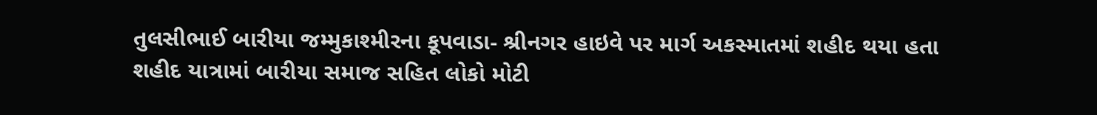તુલસીભાઈ બારીયા જમ્મુકાશ્મીરના કૂપવાડા- શ્રીનગર હાઇવે પર માર્ગ અકસ્માતમાં શહીદ થયા હતા
શહીદ યાત્રામાં બારીયા સમાજ સહિત લોકો મોટી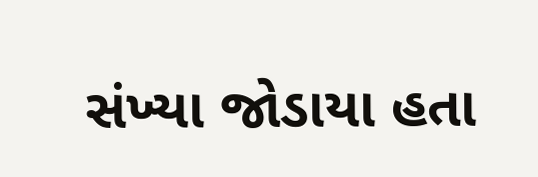સંખ્યા જોડાયા હતા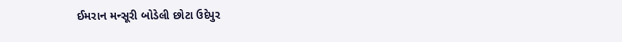ઈમરાન મન્સૂરી બોડેલી છોટા ઉદેપુર